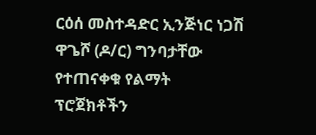ርዕሰ መስተዳድር ኢንጅነር ነጋሽ ዋጌሾ (ዶ/ር) ግንባታቸው የተጠናቀቁ የልማት ፕሮጀክቶችን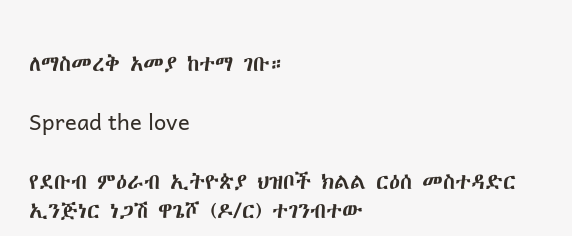ለማስመረቅ አመያ ከተማ ገቡ።

Spread the love

የደቡብ ምዕራብ ኢትዮጵያ ህዝቦች ክልል ርዕሰ መስተዳድር ኢንጅነር ነጋሽ ዋጌሾ (ዶ/ር) ተገንብተው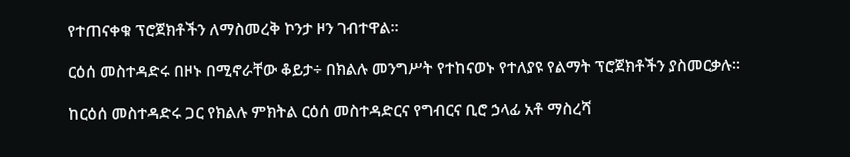የተጠናቀቁ ፕሮጀክቶችን ለማስመረቅ ኮንታ ዞን ገብተዋል።

ርዕሰ መስተዳድሩ በዞኑ በሚኖራቸው ቆይታ÷ በክልሉ መንግሥት የተከናወኑ የተለያዩ የልማት ፕሮጀክቶችን ያስመርቃሉ።

ከርዕሰ መስተዳድሩ ጋር የክልሉ ምክትል ርዕሰ መስተዳድርና የግብርና ቢሮ ኃላፊ አቶ ማስረሻ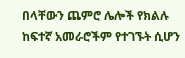በላቸውን ጨምሮ ሌሎች የክልሉ ከፍተኛ አመራሮችም የተገኙት ሲሆን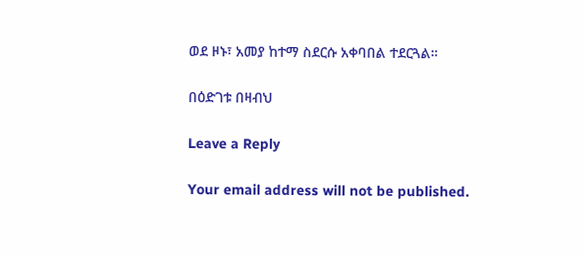ወደ ዞኑ፣ አመያ ከተማ ስደርሱ አቀባበል ተደርጓል።

በዕድገቱ በዛብህ

Leave a Reply

Your email address will not be published.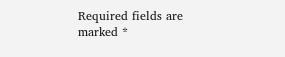Required fields are marked *